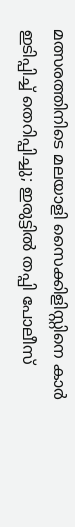മത്സരത്തിനിടെ മലയാളി സൈക്കിളിസ്റ്റിനെ കാർ ഇടിപ്പിച്ച് തെറിപ്പിച്ചു; ഇരുട്ടിൽ തപ്പി പോലീസ്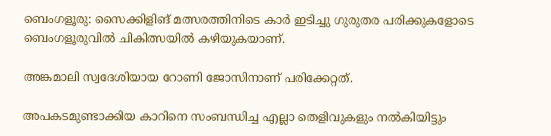ബെംഗളൂരു: സൈക്കിളിങ് മത്സരത്തിനിടെ കാർ ഇടിച്ചു ഗുരുതര പരിക്കുകളോടെ ബെംഗളൂരുവില്‍ ചികിത്സയില്‍ കഴിയുകയാണ്.

അങ്കമാലി സ്വദേശിയായ റോണി ജോസിനാണ് പരിക്കേറ്റത്.

അപകടമുണ്ടാക്കിയ കാറിനെ സംബന്ധിച്ച എല്ലാ തെളിവുകളും നല്‍കിയിട്ടും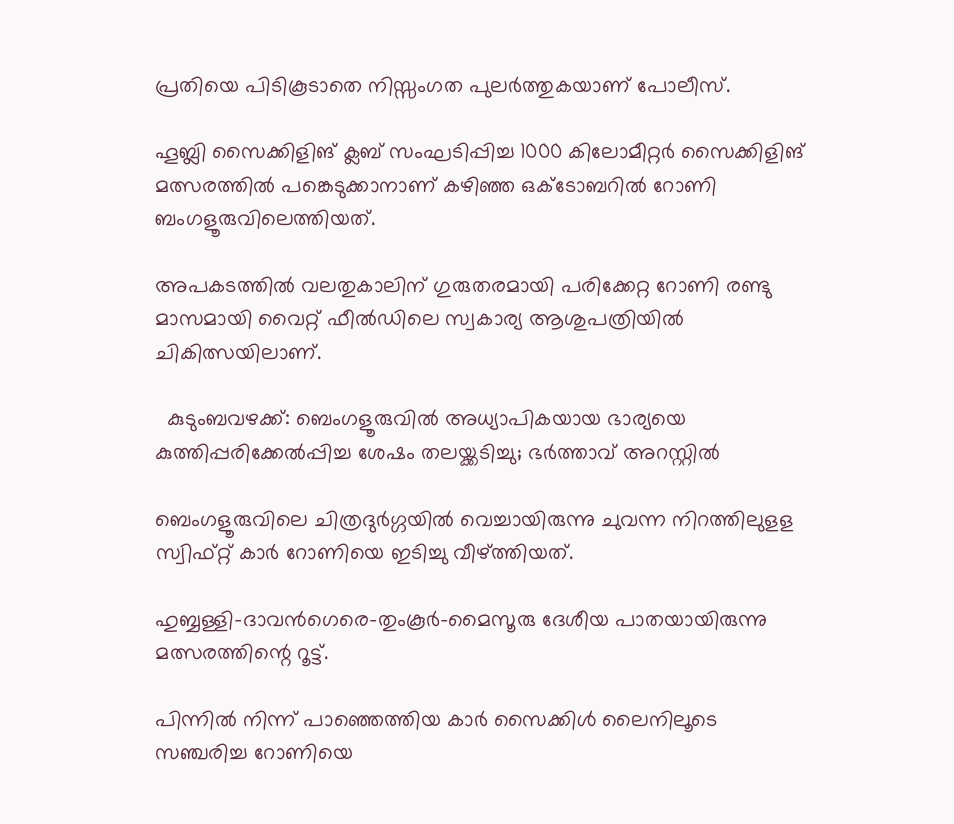പ്രതിയെ പിടികൂടാതെ നിസ്സംഗത പുലർത്തുകയാണ് പോലീസ്.

ഹൂബ്ലി സൈക്കിളിങ് ക്ലബ് സംഘടിപ്പിച്ച 1000 കിലോമീറ്റർ സൈക്കിളിങ് മത്സരത്തില്‍ പങ്കെടുക്കാനാണ് കഴിഞ്ഞ ഒക്ടോബറില്‍ റോണി ബംഗളൂരുവിലെത്തിയത്.

അപകടത്തില്‍ വലതുകാലിന് ഗുരുതരമായി പരിക്കേറ്റ റോണി രണ്ടു മാസമായി വൈറ്റ് ഫീല്‍ഡിലെ സ്വകാര്യ ആശുപത്രിയില്‍ ചികിത്സയിലാണ്.

  കുടുംബവഴക്ക്: ബെംഗളൂരുവിൽ അധ്യാപികയായ ഭാര്യയെ കുത്തിപ്പരിക്കേൽപ്പിച്ച ശേഷം തലയ്ക്കടിച്ചു; ഭർത്താവ് അറസ്റ്റിൽ

ബെംഗളൂരുവിലെ ചിത്രദുർഗ്ഗയില്‍ വെച്ചായിരുന്നു ചുവന്ന നിറത്തിലുളള സ്വിഫ്റ്റ് കാർ റോണിയെ ഇടിച്ചു വീഴ്ത്തിയത്.

ഹുബ്ബള്ളി-ദാവൻഗെരെ-തുംകൂർ-മൈസൂരു ദേശീയ പാതയായിരുന്നു മത്സരത്തിന്റെ റൂട്ട്.

പിന്നില്‍ നിന്ന് പാഞ്ഞെത്തിയ കാർ സൈക്കിള്‍ ലൈനിലൂടെ സഞ്ചരിച്ച റോണിയെ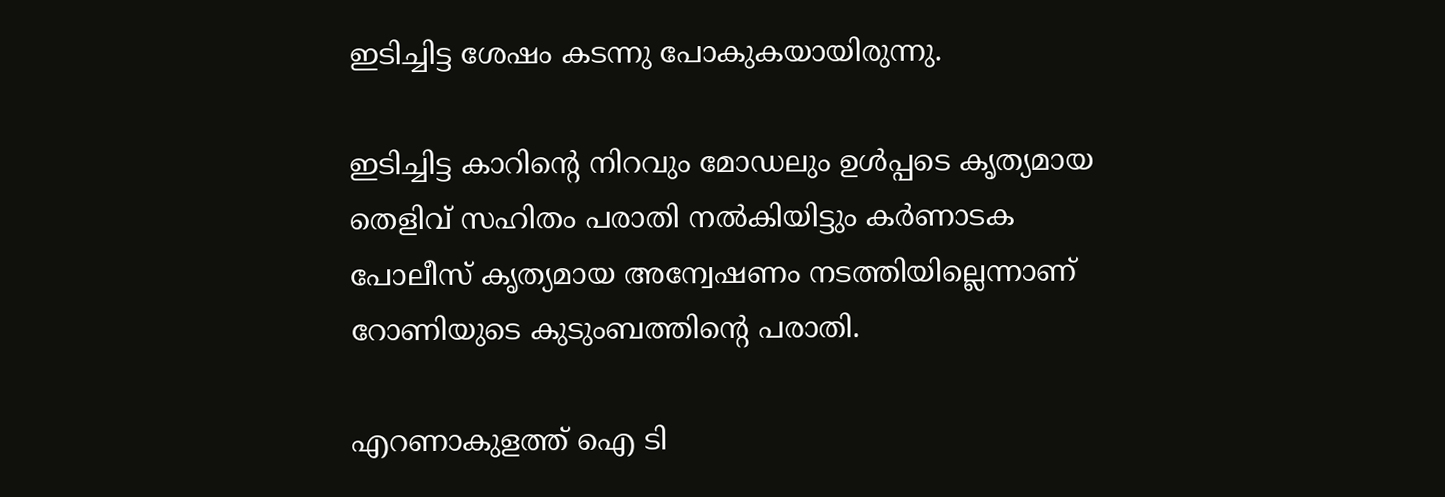ഇടിച്ചിട്ട ശേഷം കടന്നു പോകുകയായിരുന്നു.

ഇടിച്ചിട്ട കാറിന്റെ നിറവും മോഡലും ഉള്‍പ്പടെ കൃത്യമായ തെളിവ് സഹിതം പരാതി നല്‍കിയിട്ടും കർണാടക പോലീസ് കൃത്യമായ അന്വേഷണം നടത്തിയില്ലെന്നാണ് റോണിയുടെ കുടുംബത്തിന്റെ പരാതി.

എറണാകുളത്ത് ഐ ടി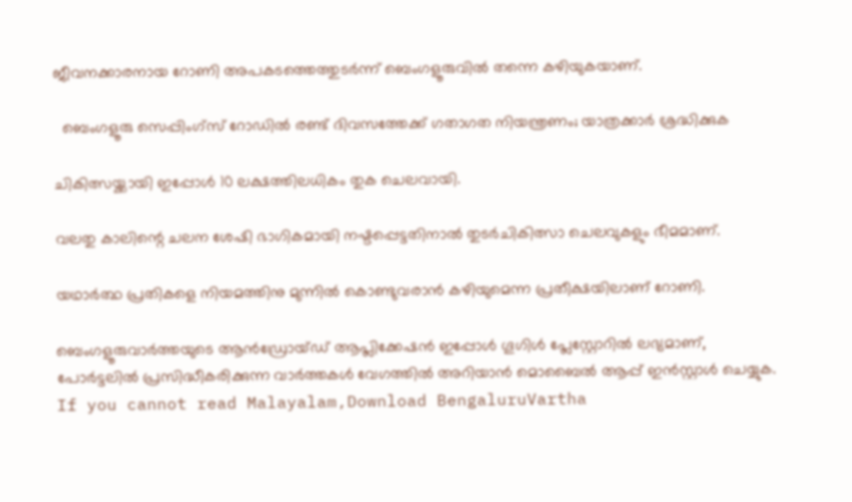ജീവനക്കാരനായ റോണി അപകടത്തെത്തുടർന്ന് ബെംഗളൂരുവില്‍ തന്നെ കഴിയുകയാണ്.

  ബെംഗളൂരു സെപ്പിംഗ്‌സ് റോഡിൽ രണ്ട് ദിവസത്തേക്ക് ഗതാഗത നിയന്ത്രണം; യാത്രക്കാർ ശ്രദ്ധിക്കുക

ചികിത്സയ്ക്കായി ഇപ്പോള്‍ 10 ലക്ഷത്തിലധികം തുക ചെലവായി.

വലതു കാലിന്റെ ചലന ശേഷി ഭാഗികമായി നഷ്ടപ്പെട്ടതിനാല്‍ തുടർചികിത്സാ ചെലവുകളും ഭീമമാണ്.

യഥാർത്ഥ പ്രതികളെ നിയമത്തിനു മുന്നില്‍ കൊണ്ടുവരാൻ കഴിയുമെന്ന പ്രതീക്ഷയിലാണ് റോണി.

ബെംഗളൂരുവാർത്തയുടെ ആൻഡ്രോയ്ഡ് ആപ്ലിക്കേഷൻ ഇപ്പോൾ ഗൂഗിൾ പ്ലേസ്റ്റോറിൽ ലഭ്യമാണ്, പോർട്ടലിൽ പ്രസിദ്ധീകരിക്കുന്ന വാർത്തകൾ വേഗത്തിൽ അറിയാൻ മൊബൈൽ ആപ്പ് ഇൻസ്റ്റാൾ ചെയ്യുക. If you cannot read Malayalam,Download BengaluruVartha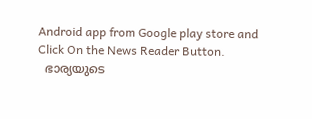Android app from Google play store and Click On the News Reader Button.
  ഭാര്യയുടെ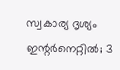സ്വകാര്യ ദൃശ്യം ഇന്റർനെറ്റിൽ; 3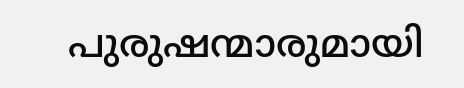പുരുഷന്മാരുമായി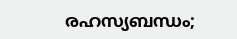രഹസ്യബന്ധം;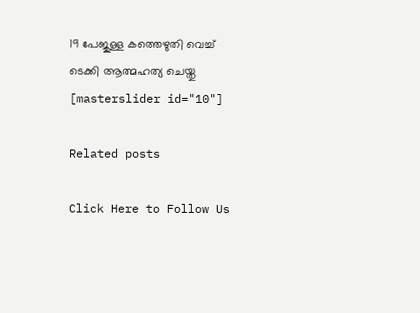19 പേജുള്ള കത്തെഴുതി വെച്ച് ടെക്കി ആത്മഹത്യ ചെയ്തു
[masterslider id="10"]

Related posts

Click Here to Follow Us